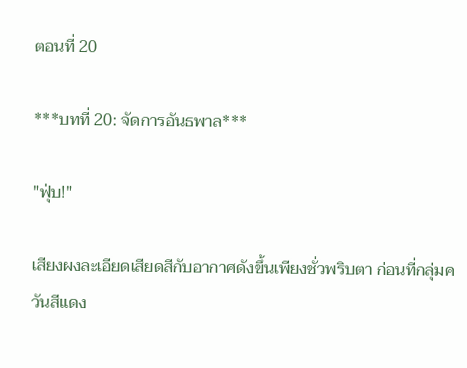ตอนที่ 20

***บทที่ 20: จัดการอันธพาล***

"ฟุ่บ!"

เสียงผงละเอียดเสียดสีกับอากาศดังขึ้นเพียงชั่วพริบตา ก่อนที่กลุ่มควันสีแดง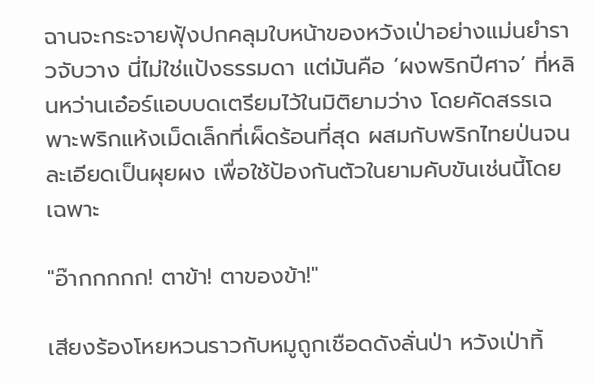ฉานจะกระจายฟุ้งปกคลุมใบหน้าของหวังเป่าอย่างแม่นยำราวจับวาง นี่ไม่ใช่แป้งธรรมดา แต่มันคือ ‘ผงพริกปีศาจ’ ที่หลินหว่านเอ๋อร์แอบบดเตรียมไว้ในมิติยามว่าง โดยคัดสรรเฉพาะพริกแห้งเม็ดเล็กที่เผ็ดร้อนที่สุด ผสมกับพริกไทยป่นจนละเอียดเป็นผุยผง เพื่อใช้ป้องกันตัวในยามคับขันเช่นนี้โดยเฉพาะ

"อ๊ากกกกก! ตาข้า! ตาของข้า!"

เสียงร้องโหยหวนราวกับหมูถูกเชือดดังลั่นป่า หวังเป่าทิ้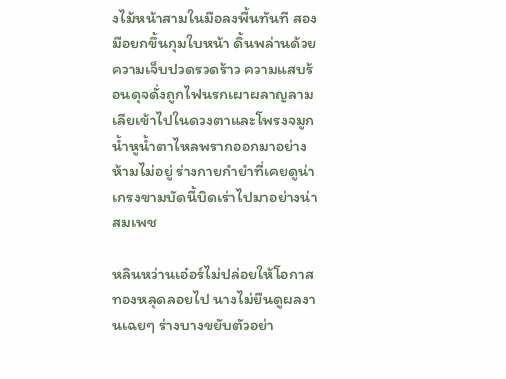งไม้หน้าสามในมือลงพื้นทันที สองมือยกขึ้นกุมใบหน้า ดิ้นพล่านด้วยความเจ็บปวดรวดร้าว ความแสบร้อนดุจดั่งถูกไฟนรกเผาผลาญลามเลียเข้าไปในดวงตาและโพรงจมูก น้ำหูน้ำตาไหลพรากออกมาอย่างห้ามไม่อยู่ ร่างกายกำยำที่เคยดูน่าเกรงขามบัดนี้บิดเร่าไปมาอย่างน่าสมเพช

หลินหว่านเอ๋อร์ไม่ปล่อยให้โอกาสทองหลุดลอยไป นางไม่ยืนดูผลงานเฉยๆ ร่างบางขยับตัวอย่า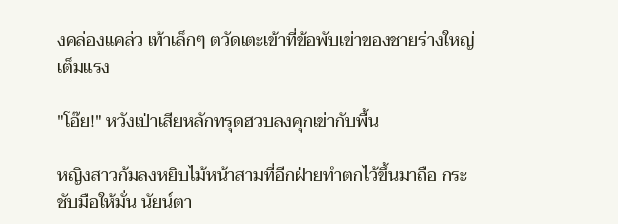งคล่องแคล่ว เท้าเล็กๆ ตวัดเตะเข้าที่ข้อพับเข่าของชายร่างใหญ่เต็มแรง

"โอ๊ย!" หวังเป่าเสียหลักทรุดฮวบลงคุกเข่ากับพื้น

หญิงสาวก้มลงหยิบไม้หน้าสามที่อีกฝ่ายทำตกไว้ขึ้นมาถือ กระชับมือให้มั่น นัยน์ตา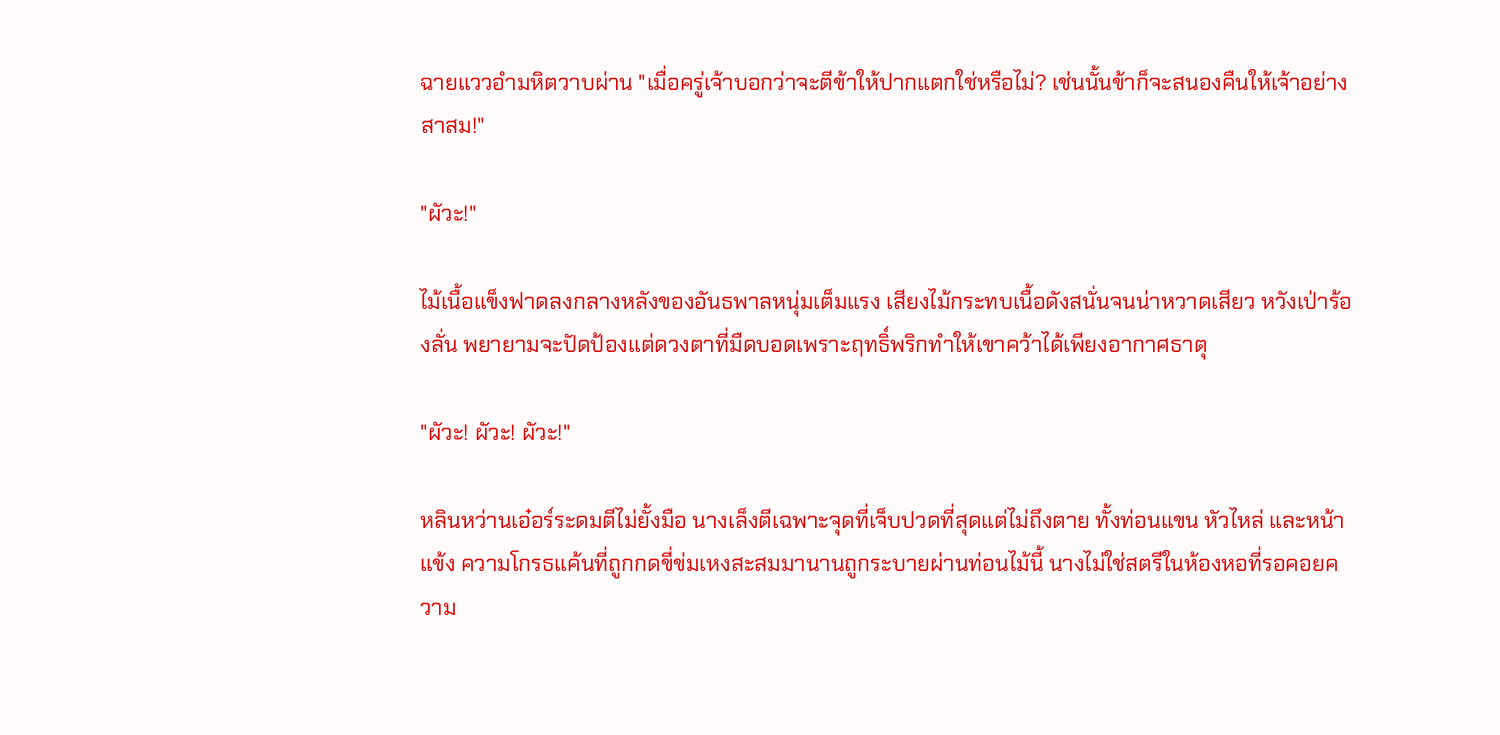ฉายแววอำมหิตวาบผ่าน "เมื่อครู่เจ้าบอกว่าจะตีข้าให้ปากแตกใช่หรือไม่? เช่นนั้นข้าก็จะสนองคืนให้เจ้าอย่างสาสม!"

"ผัวะ!"

ไม้เนื้อแข็งฟาดลงกลางหลังของอันธพาลหนุ่มเต็มแรง เสียงไม้กระทบเนื้อดังสนั่นจนน่าหวาดเสียว หวังเป่าร้องลั่น พยายามจะปัดป้องแต่ดวงตาที่มืดบอดเพราะฤทธิ์พริกทำให้เขาคว้าได้เพียงอากาศธาตุ

"ผัวะ! ผัวะ! ผัวะ!"

หลินหว่านเอ๋อร์ระดมตีไม่ยั้งมือ นางเล็งตีเฉพาะจุดที่เจ็บปวดที่สุดแต่ไม่ถึงตาย ทั้งท่อนแขน หัวไหล่ และหน้าแข้ง ความโกรธแค้นที่ถูกกดขี่ข่มเหงสะสมมานานถูกระบายผ่านท่อนไม้นี้ นางไม่ใช่สตรีในห้องหอที่รอคอยความ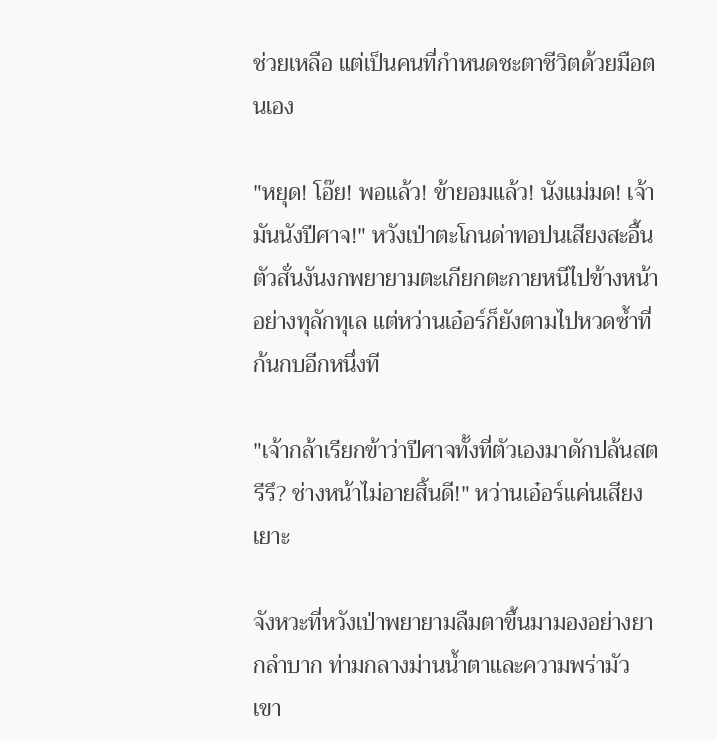ช่วยเหลือ แต่เป็นคนที่กำหนดชะตาชีวิตด้วยมือตนเอง

"หยุด! โอ๊ย! พอแล้ว! ข้ายอมแล้ว! นังแม่มด! เจ้ามันนังปีศาจ!" หวังเป่าตะโกนด่าทอปนเสียงสะอื้น ตัวสั่นงันงกพยายามตะเกียกตะกายหนีไปข้างหน้าอย่างทุลักทุเล แต่หว่านเอ๋อร์ก็ยังตามไปหวดซ้ำที่ก้นกบอีกหนึ่งที

"เจ้ากล้าเรียกข้าว่าปีศาจทั้งที่ตัวเองมาดักปล้นสตรีรึ? ช่างหน้าไม่อายสิ้นดี!" หว่านเอ๋อร์แค่นเสียงเยาะ

จังหวะที่หวังเป่าพยายามลืมตาขึ้นมามองอย่างยากลำบาก ท่ามกลางม่านน้ำตาและความพร่ามัว เขา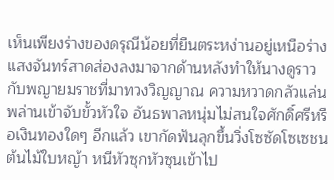เห็นเพียงร่างของดรุณีน้อยที่ยืนตระหง่านอยู่เหนือร่าง แสงจันทร์สาดส่องลงมาจากด้านหลังทำให้นางดูราวกับพญายมราชที่มาทวงวิญญาณ ความหวาดกลัวแล่นพล่านเข้าจับขั้วหัวใจ อันธพาลหนุ่มไม่สนใจศักดิ์ศรีหรือเงินทองใดๆ อีกแล้ว เขากัดฟันลุกขึ้นวิ่งโซซัดโซเซชนต้นไม้ใบหญ้า หนีหัวซุกหัวซุนเข้าไป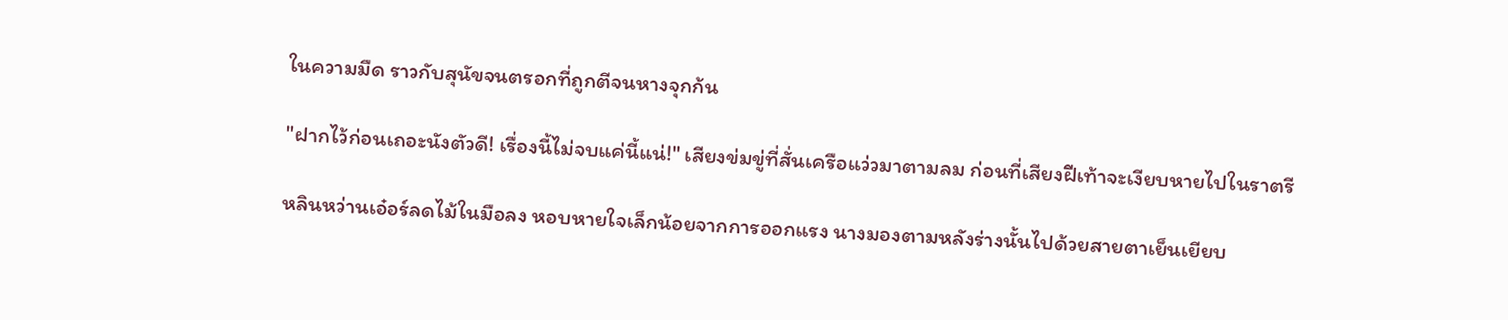ในความมืด ราวกับสุนัขจนตรอกที่ถูกตีจนหางจุกก้น

"ฝากไว้ก่อนเถอะนังตัวดี! เรื่องนี้ไม่จบแค่นี้แน่!" เสียงข่มขู่ที่สั่นเครือแว่วมาตามลม ก่อนที่เสียงฝีเท้าจะเงียบหายไปในราตรี

หลินหว่านเอ๋อร์ลดไม้ในมือลง หอบหายใจเล็กน้อยจากการออกแรง นางมองตามหลังร่างนั้นไปด้วยสายตาเย็นเยียบ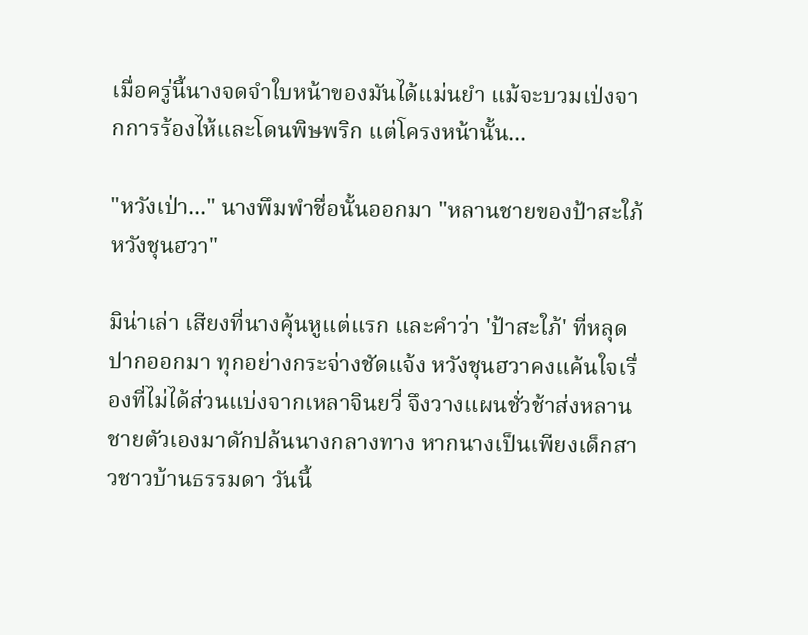เมื่อครู่นี้นางจดจำใบหน้าของมันได้แม่นยำ แม้จะบวมเป่งจากการร้องไห้และโดนพิษพริก แต่โครงหน้านั้น...

"หวังเป่า..." นางพึมพำชื่อนั้นออกมา "หลานชายของป้าสะใภ้หวังชุนฮวา"

มิน่าเล่า เสียงที่นางคุ้นหูแต่แรก และคำว่า 'ป้าสะใภ้' ที่หลุดปากออกมา ทุกอย่างกระจ่างชัดแจ้ง หวังชุนฮวาคงแค้นใจเรื่องที่ไม่ได้ส่วนแบ่งจากเหลาจินยวี่ จึงวางแผนชั่วช้าส่งหลานชายตัวเองมาดักปล้นนางกลางทาง หากนางเป็นเพียงเด็กสาวชาวบ้านธรรมดา วันนี้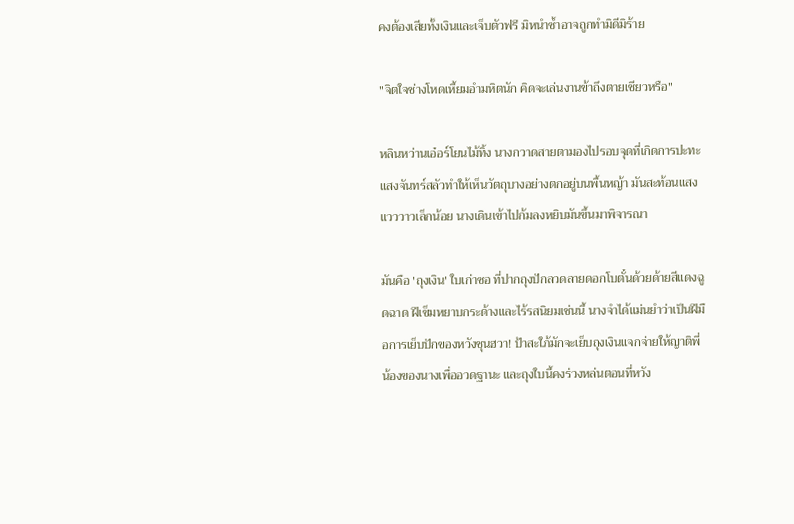คงต้องเสียทั้งเงินและเจ็บตัวฟรี มิหนำซ้ำอาจถูกทำมิดีมิร้าย

"จิตใจช่างโหดเหี้ยมอำมหิตนัก คิดจะเล่นงานข้าถึงตายเชียวหรือ"

หลินหว่านเอ๋อร์โยนไม้ทิ้ง นางกวาดสายตามองไปรอบจุดที่เกิดการปะทะ แสงจันทร์สลัวทำให้เห็นวัตถุบางอย่างตกอยู่บนพื้นหญ้า มันสะท้อนแสงแวววาวเล็กน้อย นางเดินเข้าไปก้มลงหยิบมันขึ้นมาพิจารณา

มันคือ 'ถุงเงิน' ใบเก่าซอ ที่ปากถุงปักลวดลายดอกโบตั๋นด้วยด้ายสีแดงฉูดฉาด ฝีเข็มหยาบกระด้างและไร้รสนิยมเช่นนี้ นางจำได้แม่นยำว่าเป็นฝีมือการเย็บปักของหวังชุนฮวา! ป้าสะใภ้มักจะเย็บถุงเงินแจกจ่ายให้ญาติพี่น้องของนางเพื่ออวดฐานะ และถุงใบนี้คงร่วงหล่นตอนที่หวัง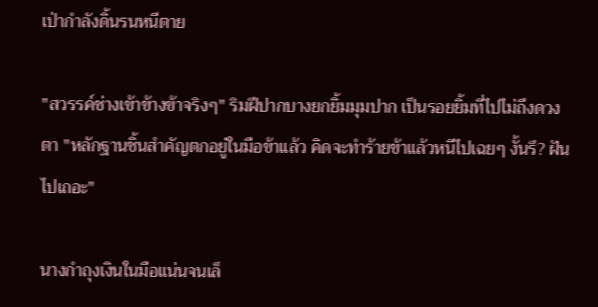เป่ากำลังดิ้นรนหนีตาย

"สวรรค์ช่างเข้าข้างข้าจริงๆ" ริมฝีปากบางยกยิ้มมุมปาก เป็นรอยยิ้มที่ไปไม่ถึงดวงตา "หลักฐานชิ้นสำคัญตกอยู่ในมือข้าแล้ว คิดจะทำร้ายข้าแล้วหนีไปเฉยๆ งั้นรึ? ฝันไปเถอะ"

นางกำถุงเงินในมือแน่นจนเล็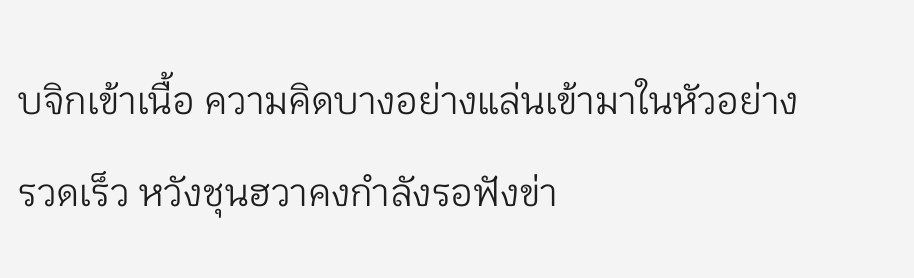บจิกเข้าเนื้อ ความคิดบางอย่างแล่นเข้ามาในหัวอย่างรวดเร็ว หวังชุนฮวาคงกำลังรอฟังข่า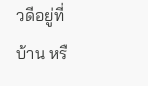วดีอยู่ที่บ้าน หรื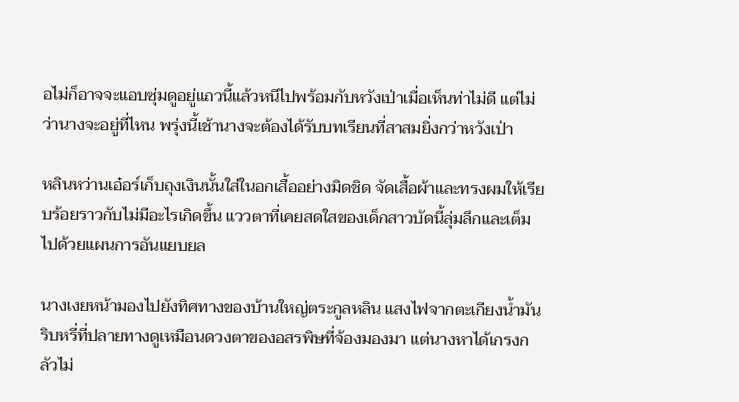อไม่ก็อาจจะแอบซุ่มดูอยู่แถวนี้แล้วหนีไปพร้อมกับหวังเป่าเมื่อเห็นท่าไม่ดี แต่ไม่ว่านางจะอยู่ที่ไหน พรุ่งนี้เช้านางจะต้องได้รับบทเรียนที่สาสมยิ่งกว่าหวังเป่า

หลินหว่านเอ๋อร์เก็บถุงเงินนั้นใส่ในอกเสื้ออย่างมิดชิด จัดเสื้อผ้าและทรงผมให้เรียบร้อยราวกับไม่มีอะไรเกิดขึ้น แววตาที่เคยสดใสของเด็กสาวบัดนี้ลุ่มลึกและเต็มไปด้วยแผนการอันแยบยล

นางเงยหน้ามองไปยังทิศทางของบ้านใหญ่ตระกูลหลิน แสงไฟจากตะเกียงน้ำมันริบหรี่ที่ปลายทางดูเหมือนดวงตาของอสรพิษที่จ้องมองมา แต่นางหาได้เกรงกลัวไม่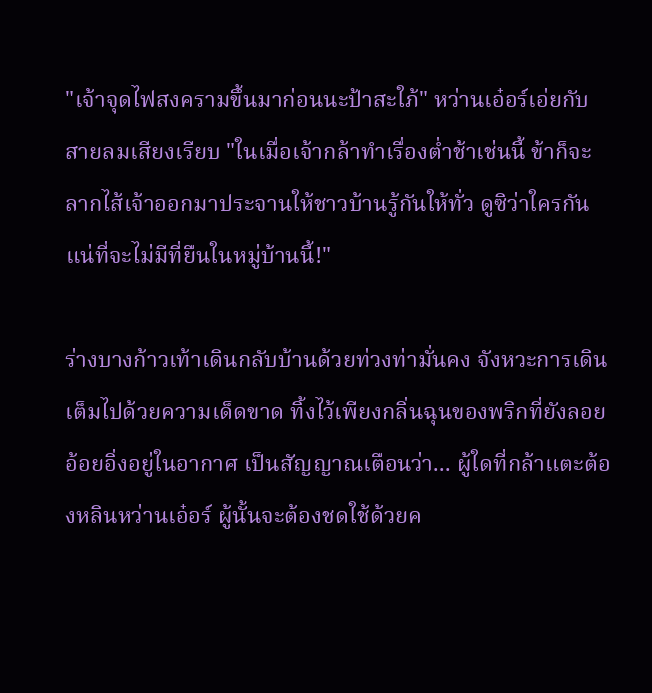"เจ้าจุดไฟสงครามขึ้นมาก่อนนะป้าสะใภ้" หว่านเอ๋อร์เอ่ยกับสายลมเสียงเรียบ "ในเมื่อเจ้ากล้าทำเรื่องต่ำช้าเช่นนี้ ข้าก็จะลากไส้เจ้าออกมาประจานให้ชาวบ้านรู้กันให้ทั่ว ดูซิว่าใครกันแน่ที่จะไม่มีที่ยืนในหมู่บ้านนี้!"

ร่างบางก้าวเท้าเดินกลับบ้านด้วยท่วงท่ามั่นคง จังหวะการเดินเต็มไปด้วยความเด็ดขาด ทิ้งไว้เพียงกลิ่นฉุนของพริกที่ยังลอยอ้อยอิ่งอยู่ในอากาศ เป็นสัญญาณเตือนว่า... ผู้ใดที่กล้าแตะต้องหลินหว่านเอ๋อร์ ผู้นั้นจะต้องชดใช้ด้วยค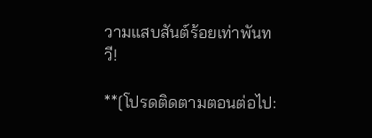วามแสบสันต์ร้อยเท่าพันทวี!

**[โปรดติดตามตอนต่อไป: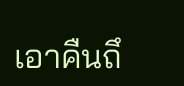เอาคืนถึ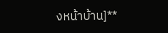งหน้าบ้าน]**